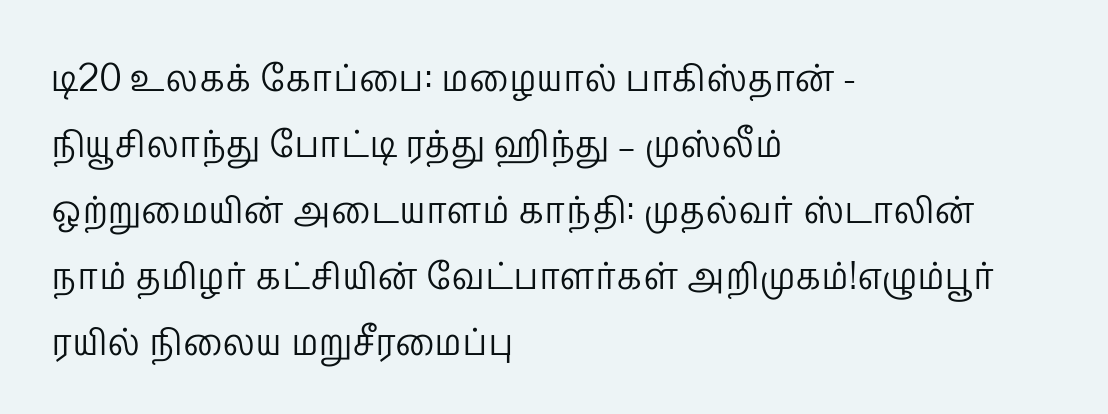டி20 உலகக் கோப்பை: மழையால் பாகிஸ்தான் - நியூசிலாந்து போட்டி ரத்து ஹிந்து – முஸ்லீம் ஒற்றுமையின் அடையாளம் காந்தி: முதல்வர் ஸ்டாலின் நாம் தமிழர் கட்சியின் வேட்பாளர்கள் அறிமுகம்!எழும்பூர் ரயில் நிலைய மறுசீரமைப்பு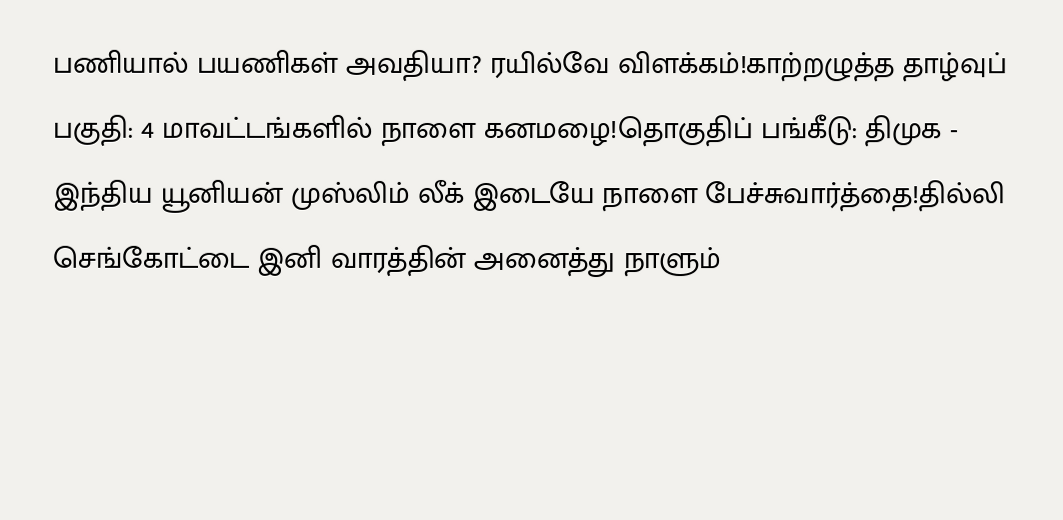பணியால் பயணிகள் அவதியா? ரயில்வே விளக்கம்!காற்றழுத்த தாழ்வுப் பகுதி: 4 மாவட்டங்களில் நாளை கனமழை!தொகுதிப் பங்கீடு: திமுக - இந்திய யூனியன் முஸ்லிம் லீக் இடையே நாளை பேச்சுவார்த்தை!தில்லி செங்கோட்டை இனி வாரத்தின் அனைத்து நாளும்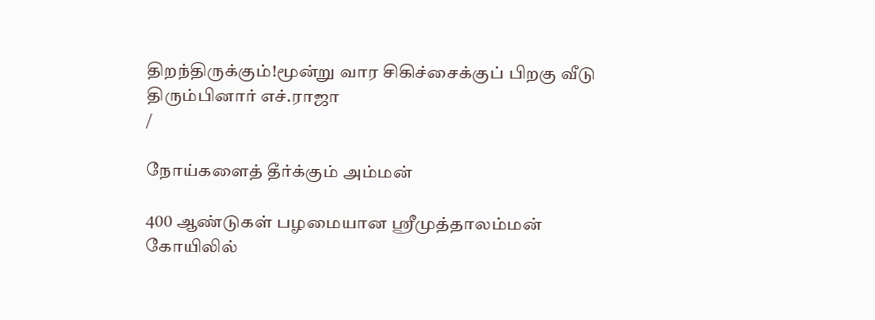திறந்திருக்கும்!மூன்று வார சிகிச்சைக்குப் பிறகு வீடு திரும்பினார் எச்.ராஜா
/

நோய்களைத் தீர்க்கும் அம்மன்

400 ஆண்டுகள் பழமையான ஸ்ரீமுத்தாலம்மன் கோயிலில்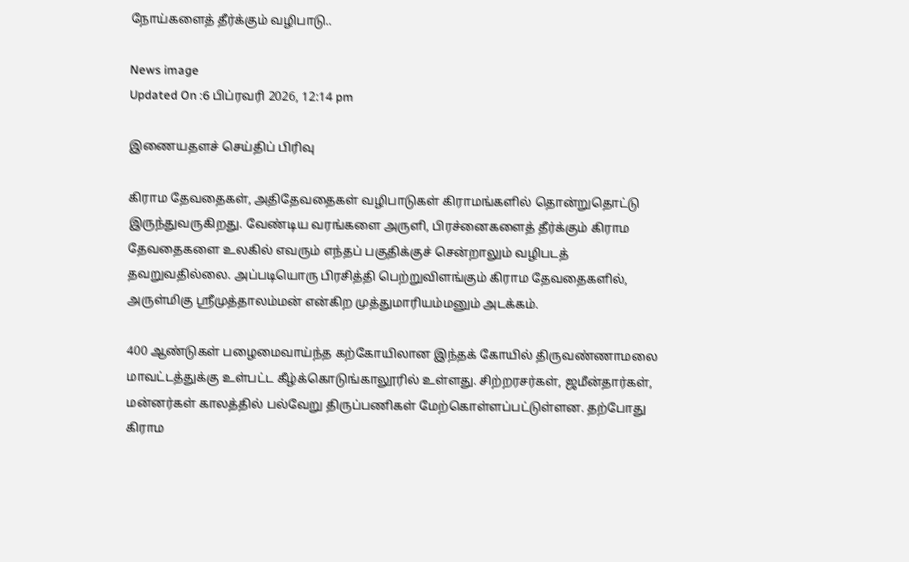நோய்களைத் தீர்க்கும் வழிபாடு..

News image
Updated On :6 பிப்ரவரி 2026, 12:14 pm

இணையதளச் செய்திப் பிரிவு

கிராம தேவதைகள், அதிதேவதைகள் வழிபாடுகள் கிராமங்களில் தொன்றுதொட்டு இருந்துவருகிறது. வேண்டிய வரங்களை அருளி, பிரச்னைகளைத் தீர்க்கும் கிராம தேவதைகளை உலகில் எவரும் எந்தப் பகுதிக்குச் சென்றாலும் வழிபடத் தவறுவதில்லை. அப்படியொரு பிரசித்தி பெற்றுவிளங்கும் கிராம தேவதைகளில், அருள்மிகு ஸ்ரீமுத்தாலம்மன் என்கிற முத்துமாரியம்மனும் அடக்கம்.

400 ஆண்டுகள் பழைமைவாய்ந்த கற்கோயிலான இந்தக் கோயில் திருவண்ணாமலை மாவட்டத்துக்கு உள்பட்ட கீழ்க்கொடுங்காலூரில் உள்ளது. சிற்றரசர்கள், ஜமீன்தார்கள், மன்னர்கள் காலத்தில் பல்வேறு திருப்பணிகள் மேற்கொள்ளப்பட்டுள்ளன. தற்போது கிராம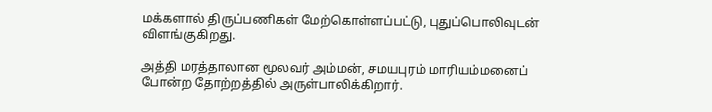மக்களால் திருப்பணிகள் மேற்கொள்ளப்பட்டு, புதுப்பொலிவுடன் விளங்குகிறது.

அத்தி மரத்தாலான மூலவர் அம்மன், சமயபுரம் மாரியம்மனைப் போன்ற தோற்றத்தில் அருள்பாலிக்கிறார்.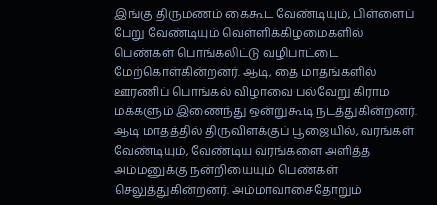இங்கு திருமணம் கைகூட வேண்டியும், பிள்ளைப் பேறு வேண்டியும் வெள்ளிக்கிழமைகளில் பெண்கள் பொங்கலிட்டு வழிபாட்டை மேற்கொள்கின்றனர். ஆடி, தை மாதங்களில் ஊரணிப் பொங்கல் விழாவை பல்வேறு கிராம மக்களும் இணைந்து ஒன்றுகூடி நடத்துகின்றனர். ஆடி மாதத்தில் திருவிளக்குப் பூஜையில், வரங்கள் வேண்டியும், வேண்டிய வரங்களை அளித்த அம்மனுக்கு நன்றியையும் பெண்கள் செலுத்துகின்றனர். அம்மாவாசைதோறும்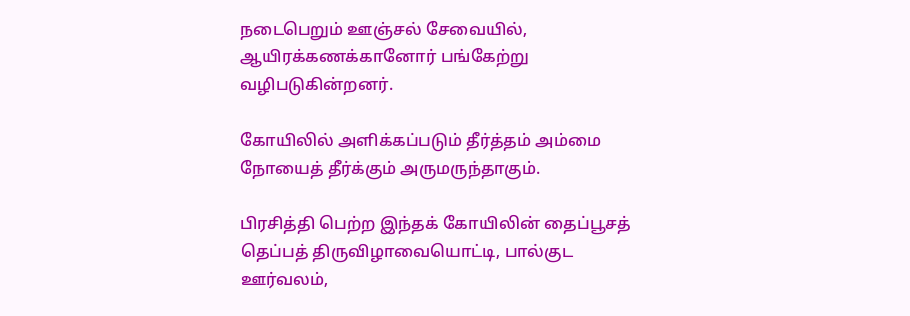நடைபெறும் ஊஞ்சல் சேவையில், ஆயிரக்கணக்கானோர் பங்கேற்று வழிபடுகின்றனர்.

கோயிலில் அளிக்கப்படும் தீர்த்தம் அம்மை நோயைத் தீர்க்கும் அருமருந்தாகும்.

பிரசித்தி பெற்ற இந்தக் கோயிலின் தைப்பூசத் தெப்பத் திருவிழாவையொட்டி, பால்குட ஊர்வலம்,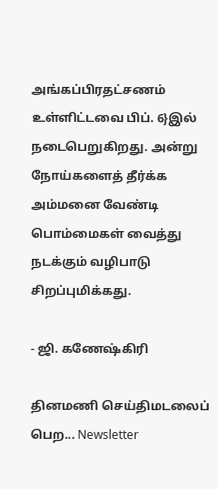அங்கப்பிரதட்சணம் உள்ளிட்டவை பிப். 6}இல் நடைபெறுகிறது. அன்று நோய்களைத் தீர்க்க அம்மனை வேண்டி பொம்மைகள் வைத்து நடக்கும் வழிபாடு சிறப்புமிக்கது.

- ஜி. கணேஷ்கிரி

தினமணி செய்திமடலைப் பெற... Newsletter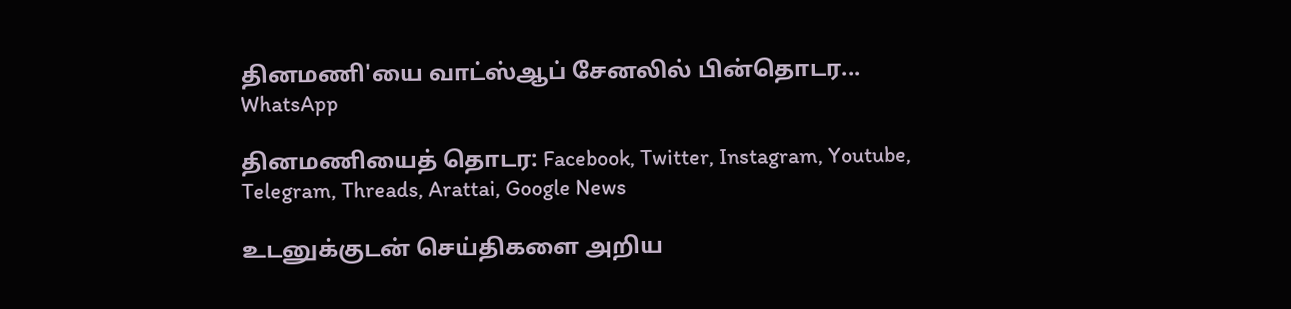தினமணி'யை வாட்ஸ்ஆப் சேனலில் பின்தொடர... WhatsApp

தினமணியைத் தொடர: Facebook, Twitter, Instagram, Youtube, Telegram, Threads, Arattai, Google News

உடனுக்குடன் செய்திகளை அறிய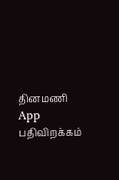தினமணி App பதிவிறக்கம்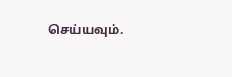செய்யவும்.